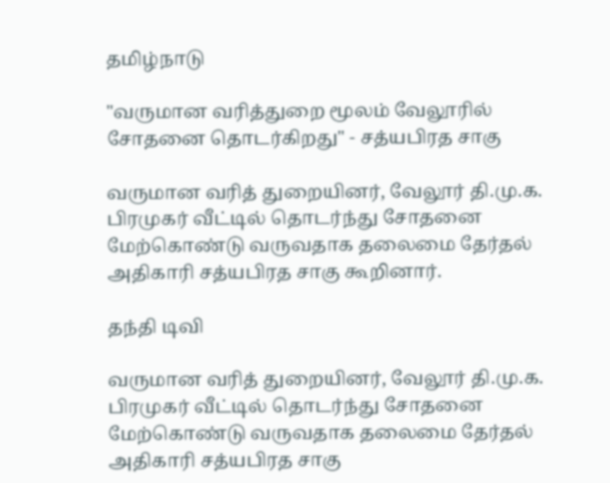தமிழ்நாடு

"வருமான வரித்துறை மூலம் வேலூரில் சோதனை தொடர்கிறது" - சத்யபிரத சாகு

வருமான வரித் துறையினர், வேலூர் தி.மு.க. பிரமுகர் வீட்டில் தொடர்ந்து சோதனை மேற்கொண்டு வருவதாக தலைமை தேர்தல் அதிகாரி சத்யபிரத சாகு கூறினார்.

தந்தி டிவி

வருமான வரித் துறையினர், வேலூர் தி.மு.க. பிரமுகர் வீட்டில் தொடர்ந்து சோதனை மேற்கொண்டு வருவதாக தலைமை தேர்தல் அதிகாரி சத்யபிரத சாகு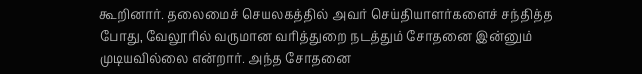கூறினார். தலைமைச் செயலகத்தில் அவர் செய்தியாளர்களைச் சந்தித்த போது, வேலூரில் வருமான வரித்துறை நடத்தும் சோதனை இன்னும் முடியவில்லை என்றார். அந்த சோதனை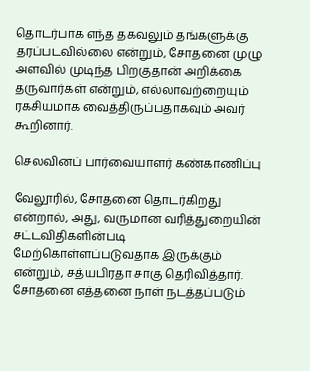தொடர்பாக எந்த தகவலும் தங்களுக்கு தரப்படவில்லை என்றும், சோதனை முழு அளவில் முடிந்த பிறகுதான் அறிக்கை தருவார்கள் என்றும், எல்லாவற்றையும் ரகசியமாக வைத்திருப்பதாகவும் அவர் கூறினார்.

செலவினப் பார்வையாளர் கண்காணிப்பு

வேலூரில், சோதனை தொடர்கிறது என்றால், அது, வருமான வரித்துறையின் சட்டவிதிகளின்படி மேற்கொள்ளப்படுவதாக இருக்கும் என்றும், சத்யபிரதா சாகு தெரிவித்தார். சோதனை எத்தனை நாள் நடத்தப்படும்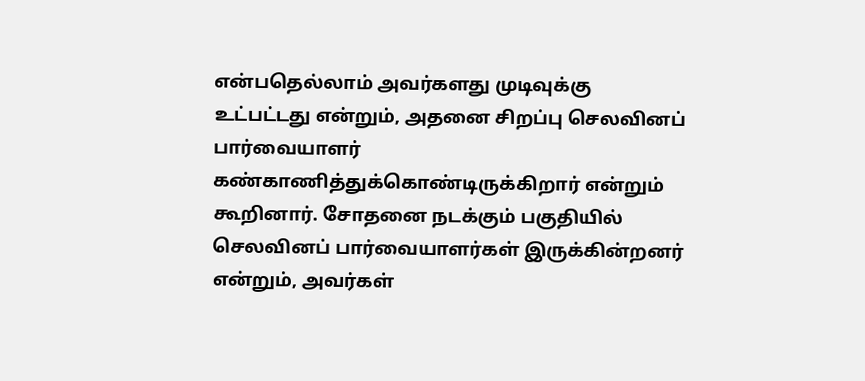என்பதெல்லாம் அவர்களது முடிவுக்கு உட்பட்டது என்றும், அதனை சிறப்பு செலவினப் பார்வையாளர் கண்காணித்துக்கொண்டிருக்கிறார் என்றும் கூறினார். சோதனை நடக்கும் பகுதியில் செலவினப் பார்வையாளர்கள் இருக்கின்றனர் என்றும், அவர்கள்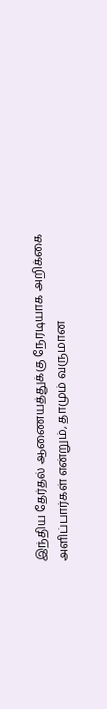இந்திய தேர்தல் ஆணையத்துக்கு நேரடியாக அறிக்கை அளிப்பார்கள் என்றும், தாமும் வருமான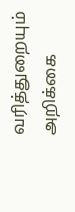வரித்துறையும் அறிக்கை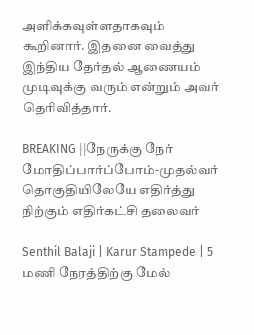அளிக்கவுள்ளதாகவும் கூறினார். இதனை வைத்து இந்திய தேர்தல் ஆணையம் முடிவுக்கு வரும் என்றும் அவர் தெரிவித்தார்.

BREAKING ||நேருக்கு நேர் மோதிப்பார்ப்போம்-முதல்வர் தொகுதியிலேயே எதிர்த்து நிற்கும் எதிர்கட்சி தலைவர்

Senthil Balaji | Karur Stampede | 5 மணி நேரத்திற்கு மேல்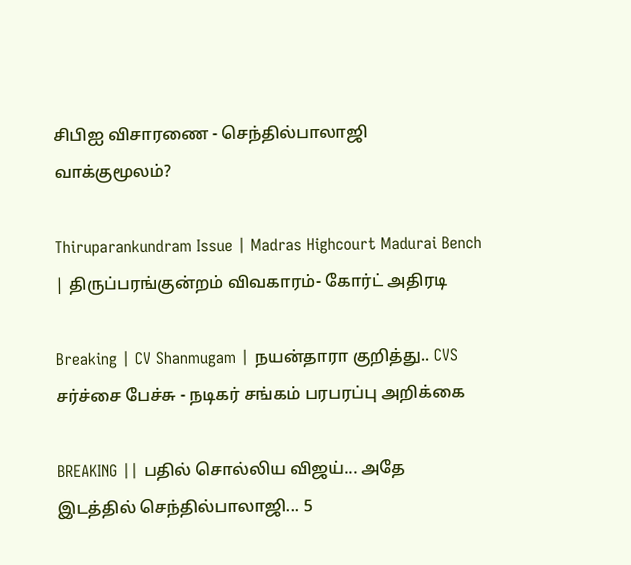சிபிஐ விசாரணை - செந்தில்பாலாஜி வாக்குமூலம்?

Thiruparankundram Issue | Madras Highcourt Madurai Bench | திருப்பரங்குன்றம் விவகாரம்- கோர்ட் அதிரடி

Breaking | CV Shanmugam | நயன்தாரா குறித்து.. CVS சர்ச்சை பேச்சு - நடிகர் சங்கம் பரபரப்பு அறிக்கை

BREAKING || பதில் சொல்லிய விஜய்... அதே இடத்தில் செந்தில்பாலாஜி... 5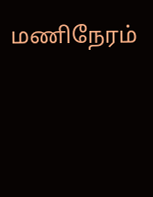மணிநேரம்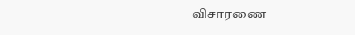விசாரணை